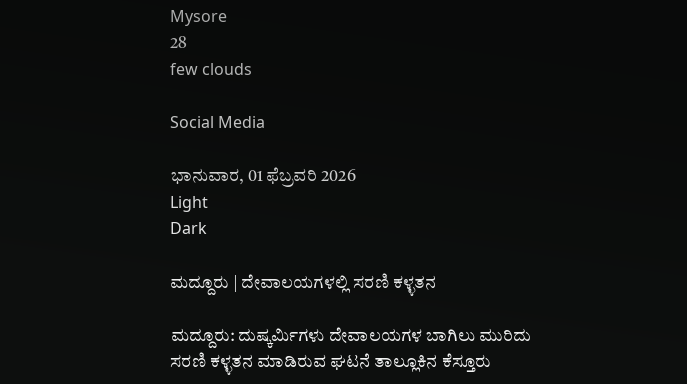Mysore
28
few clouds

Social Media

ಭಾನುವಾರ, 01 ಫೆಬ್ರವರಿ 2026
Light
Dark

ಮದ್ದೂರು | ದೇವಾಲಯಗಳಲ್ಲಿ ಸರಣಿ ಕಳ್ಳತನ

ಮದ್ದೂರು: ದುಷ್ಕರ್ಮಿಗಳು ದೇವಾಲಯಗಳ ಬಾಗಿಲು ಮುರಿದು ಸರಣಿ ಕಳ್ಳತನ ಮಾಡಿರುವ ಘಟನೆ ತಾಲ್ಲೂಕಿನ ಕೆಸ್ತೂರು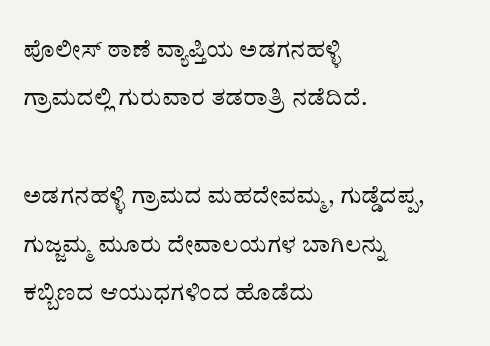ಪೊಲೀಸ್ ಠಾಣೆ ವ್ಯಾಪ್ತಿಯ ಅಡಗನಹಳ್ಳಿ ಗ್ರಾಮದಲ್ಲಿ ಗುರುವಾರ ತಡರಾತ್ರಿ ನಡೆದಿದೆ.

ಅಡಗನಹಳ್ಳಿ ಗ್ರಾಮದ ಮಹದೇವಮ್ಮ, ಗುಡ್ಡೆದಪ್ಪ, ಗುಜ್ಜಮ್ಮ ಮೂರು ದೇವಾಲಯಗಳ ಬಾಗಿಲನ್ನು ಕಬ್ಬಿಣದ ಆಯುಧಗಳಿಂದ ಹೊಡೆದು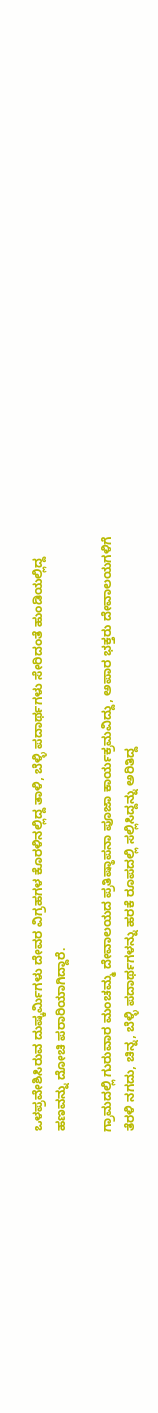ಒಳಪ್ರವೇಶಿಸಿರುವ ದುಷ್ಕರ್ಮಿಗಳು ದೇವರ ವಿಗ್ರಹಗಳ ಕೊರಳಿನಲ್ಲಿದ್ದ ತಾಳಿ, ಬೆಳ್ಳಿ ಪದಾರ್ಥಗಳು ಸೇರಿದಂತೆ ಹುಂಡಿಯಲ್ಲಿದ್ದ ಹಣವನ್ನು ದೋಚಿ ಪರಾರಿಯಾಗಿದ್ದಾರೆ.

ಗ್ರಾಮದಲ್ಲಿ ಗುರುವಾರ ಮಂಚಮ್ಮ ದೇವಾಲಯದ ಪ್ರತಿಷ್ಠಾಪನಾ ಪೂಜಾ ಕಾರ್ಯಕ್ರಮವಿದ್ದು, ಅಪಾರ ಭಕ್ತರು ದೇವಾಲಯಗಳಿಗೆ ತೆರಳಿ ನಗದು, ಚಿನ್ನ, ಬೆಳ್ಳಿ ಪದಾರ್ಥಗಳನ್ನು ಹರಕೆ ರೂಪದಲ್ಲಿ ಸಲ್ಲಿಸಿದ್ದನ್ನು ಅರಿತಿದ್ದ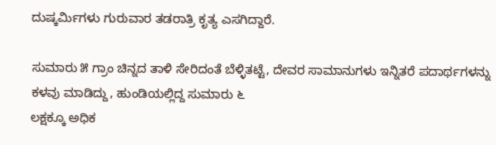ದುಷ್ಕರ್ಮಿಗಳು ಗುರುವಾರ ತಡರಾತ್ರಿ ಕೃತ್ಯ ಎಸಗಿದ್ದಾರೆ.

ಸುಮಾರು ೫ ಗ್ರಾಂ ಚಿನ್ನದ ತಾಳಿ ಸೇರಿದಂತೆ ಬೆಳ್ಳಿತಟ್ಟೆ, ದೇವರ ಸಾಮಾನುಗಳು ಇನ್ನಿತರೆ ಪದಾರ್ಥಗಳನ್ನು ಕಳವು ಮಾಡಿದ್ದು, ಹುಂಡಿಯಲ್ಲಿದ್ದ ಸುಮಾರು ೬
ಲಕ್ಷಕ್ಕೂ ಅಧಿಕ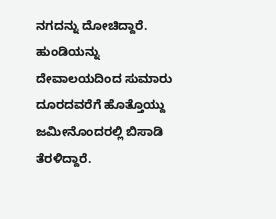ನಗದನ್ನು ದೋಚಿದ್ದಾರೆ. ಹುಂಡಿಯನ್ನು ದೇವಾಲಯದಿಂದ ಸುಮಾರು ದೂರದವರೆಗೆ ಹೊತ್ತೊಯ್ದು ಜಮೀನೊಂದರಲ್ಲಿ ಬಿಸಾಡಿ ತೆರಳಿದ್ದಾರೆ.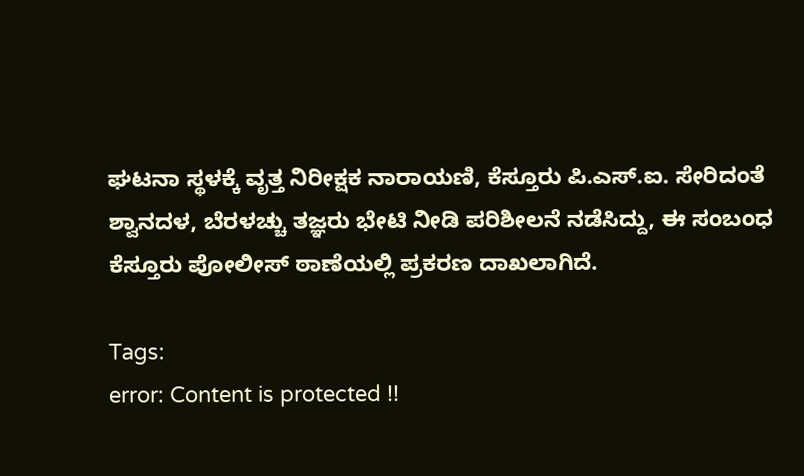ಘಟನಾ ಸ್ಥಳಕ್ಕೆ ವೃತ್ತ ನಿರೀಕ್ಷಕ ನಾರಾಯಣಿ, ಕೆಸ್ತೂರು ಪಿ.ಎಸ್.ಐ. ಸೇರಿದಂತೆ ಶ್ವಾನದಳ, ಬೆರಳಚ್ಚು ತಜ್ಞರು ಭೇಟಿ ನೀಡಿ ಪರಿಶೀಲನೆ ನಡೆಸಿದ್ದು, ಈ ಸಂಬಂಧ
ಕೆಸ್ತೂರು ಪೋಲೀಸ್ ಠಾಣೆಯಲ್ಲಿ ಪ್ರಕರಣ ದಾಖಲಾಗಿದೆ.

Tags:
error: Content is protected !!